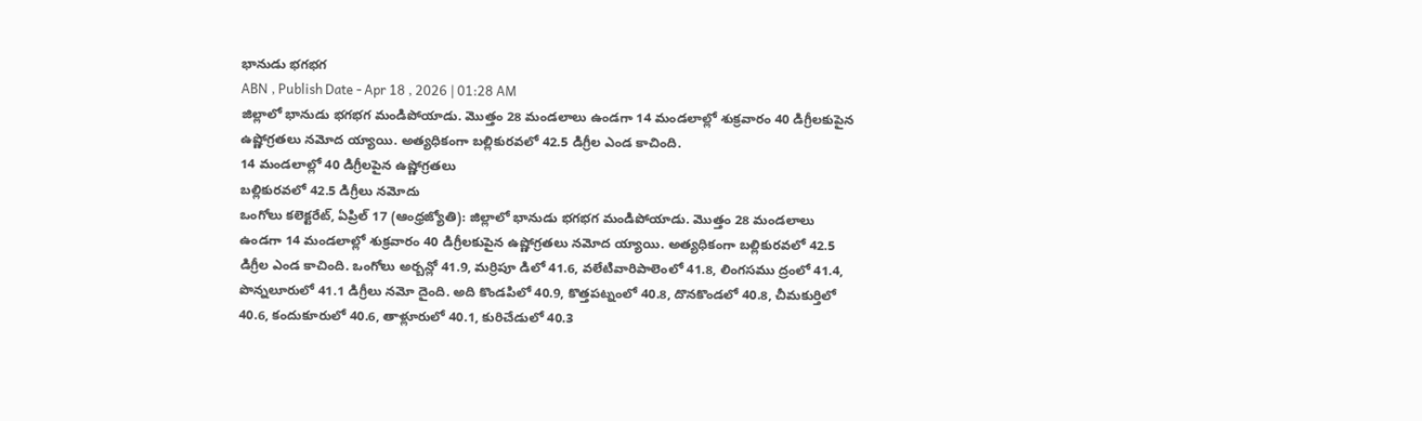భానుడు భగభగ
ABN , Publish Date - Apr 18 , 2026 | 01:28 AM
జిల్లాలో భానుడు భగభగ మండిపోయాడు. మొత్తం 28 మండలాలు ఉండగా 14 మండలాల్లో శుక్రవారం 40 డిగ్రీలకుపైన ఉష్ణోగ్రతలు నమోద య్యాయి. అత్యధికంగా బల్లికురవలో 42.5 డిగ్రీల ఎండ కాచింది.
14 మండలాల్లో 40 డిగ్రీలపైన ఉష్ణోగ్రతలు
బల్లికురవలో 42.5 డిగ్రీలు నమోదు
ఒంగోలు కలెక్టరేట్, ఏప్రిల్ 17 (ఆంధ్రజ్యోతి): జిల్లాలో భానుడు భగభగ మండిపోయాడు. మొత్తం 28 మండలాలు ఉండగా 14 మండలాల్లో శుక్రవారం 40 డిగ్రీలకుపైన ఉష్ణోగ్రతలు నమోద య్యాయి. అత్యధికంగా బల్లికురవలో 42.5 డిగ్రీల ఎండ కాచింది. ఒంగోలు అర్బన్లో 41.9, మర్రిపూ డిలో 41.6, వలేటివారిపాలెంలో 41.8, లింగసము ద్రంలో 41.4, పొన్నలూరులో 41.1 డిగ్రీలు నమో దైంది. అది కొండపిలో 40.9, కొత్తపట్నంలో 40.8, దొనకొండలో 40.8, చీమకుర్తిలో 40.6, కందుకూరులో 40.6, తాళ్లూరులో 40.1, కురిచేడులో 40.3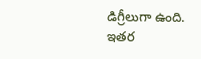డిగ్రీలుగా ఉంది. ఇతర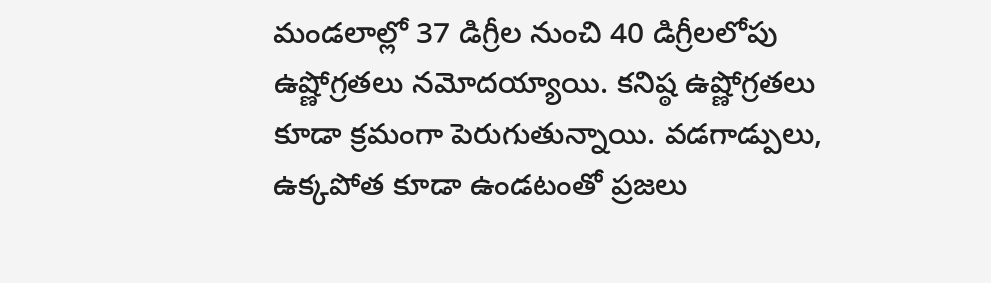మండలాల్లో 37 డిగ్రీల నుంచి 40 డిగ్రీలలోపు ఉష్ణోగ్రతలు నమోదయ్యాయి. కనిష్ఠ ఉష్ణోగ్రతలు కూడా క్రమంగా పెరుగుతున్నాయి. వడగాడ్పులు, ఉక్కపోత కూడా ఉండటంతో ప్రజలు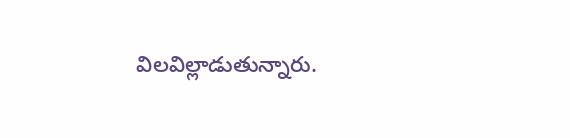విలవిల్లాడుతున్నారు.